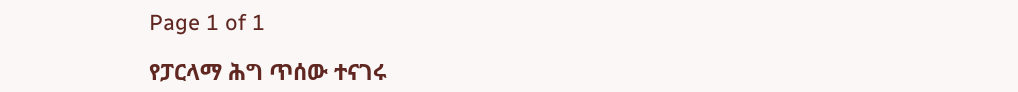Page 1 of 1

የፓርላማ ሕግ ጥሰው ተናገሩ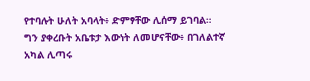የተባሉት ሁለት አባላት፥ ድምፃቸው ሊሰማ ይገባል። ግን ያቀረቡት አቤቱታ እውነት ለመሆናቸው፥ በገለልተኛ አካል ሊጣሩ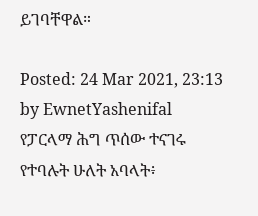ይገባቸዋል።

Posted: 24 Mar 2021, 23:13
by EwnetYashenifal
የፓርላማ ሕግ ጥሰው ተናገሩ የተባሉት ሁለት አባላት፥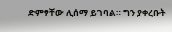ድምፃቸው ሊሰማ ይገባል። ግን ያቀረቡት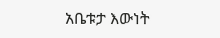አቤቱታ እውነት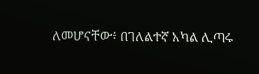ለመሆናቸው፥ በገለልተኛ አካል ሊጣሩ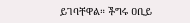ይገባቸዋል። ችግሩ ዐቢይ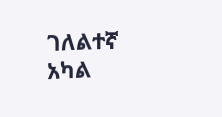ገለልተኛ አካል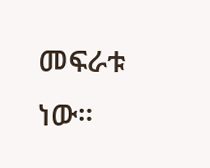መፍራቱ ነው።